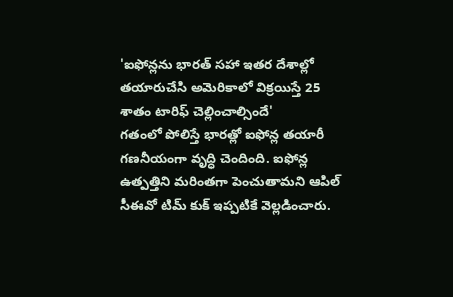'ఐఫోన్లను భారత్ సహా ఇతర దేశాల్లో తయారుచేసి అమెరికాలో విక్రయిస్తే 25 శాతం టారిఫ్ చెల్లించాల్సిందే'
గతంలో పోలిస్తే భారత్లో ఐఫోన్ల తయారీ గణనీయంగా వృద్ధి చెందింది. ఐఫోన్ల ఉత్పత్తిని మరింతగా పెంచుతామని ఆపిల్ సీఈవో టిమ్ కుక్ ఇప్పటికే వెల్లడించారు.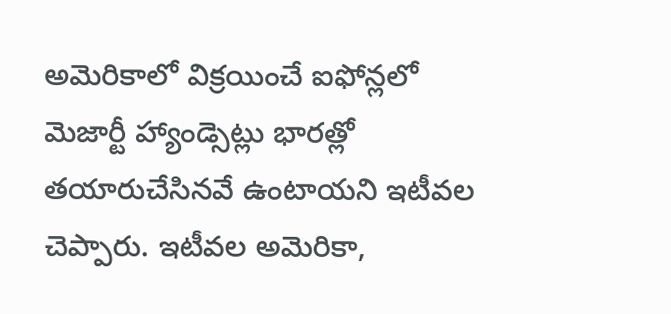అమెరికాలో విక్రయించే ఐఫోన్లలో మెజార్టీ హ్యాండ్సెట్లు భారత్లో తయారుచేసినవే ఉంటాయని ఇటీవల చెప్పారు. ఇటీవల అమెరికా,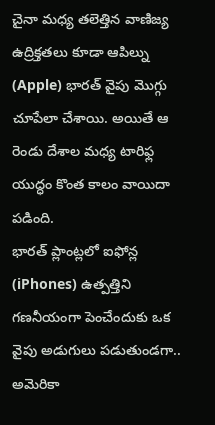చైనా మధ్య తలెత్తిన వాణిజ్య ఉద్రిక్తతలు కూడా ఆపిల్ను (Apple) భారత్ వైపు మొగ్గు చూపేలా చేశాయి. అయితే ఆ రెండు దేశాల మధ్య టారిఫ్ల యుద్ధం కొంత కాలం వాయిదా పడింది.
భారత్ ప్లాంట్లలో ఐఫోన్ల (iPhones) ఉత్పత్తిని గణనీయంగా పెంచేందుకు ఒక వైపు అడుగులు పడుతుండగా.. అమెరికా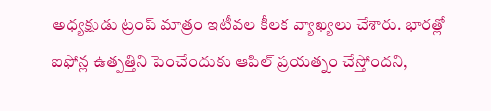అధ్యక్షుడు ట్రంప్ మాత్రం ఇటీవల కీలక వ్యాఖ్యలు చేశారు. భారత్లో ఐఫోన్ల ఉత్పత్తిని పెంచేందుకు ఆపిల్ ప్రయత్నం చేస్తోందని,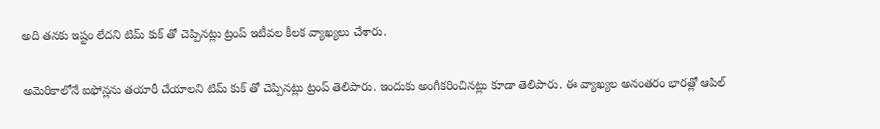అది తనకు ఇష్టం లేదని టిమ్ కుక్ తో చెప్పినట్లు ట్రంప్ ఇటీవల కీలక వ్యాఖ్యలు చేశారు.

అమెరికాలోనే ఐఫోన్లను తయారీ చేయాలని టిమ్ కుక్ తో చెప్పినట్లు ట్రంప్ తెలిపారు. ఇందుకు అంగీకరించినట్లు కూడా తెలిపారు. ఈ వ్యాఖ్యల అనంతరం భారత్లో ఆపిల్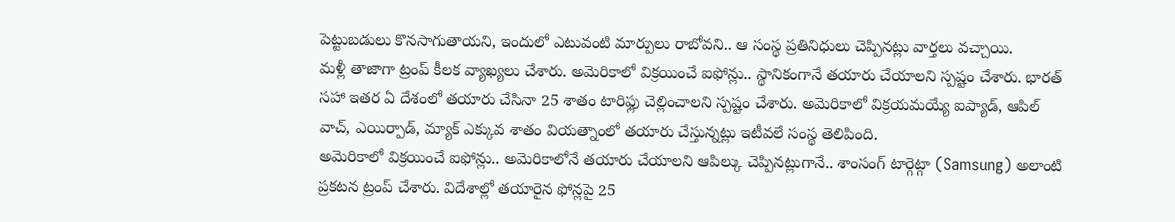పెట్టుబడులు కొనసాగుతాయని, ఇందులో ఎటువంటి మార్పులు రాబోవని.. ఆ సంస్థ ప్రతినిధులు చెప్పినట్లు వార్తలు వచ్చాయి.
మళ్లీ తాజాగా ట్రంప్ కీలక వ్యాఖ్యలు చేశారు. అమెరికాలో విక్రయించే ఐఫోన్లు.. స్థానికంగానే తయారు చేయాలని స్పష్టం చేశారు. భారత్ సహా ఇతర ఏ దేశంలో తయారు చేసినా 25 శాతం టారిఫ్లు చెల్లించాలని స్పష్టం చేశారు. అమెరికాలో విక్రయమయ్యే ఐప్యాడ్, ఆపిల్ వాచ్, ఎయిర్పాడ్, మ్యాక్ ఎక్కువ శాతం వియత్నాంలో తయారు చేస్తున్నట్లు ఇటీవలే సంస్థ తెలిపింది.
అమెరికాలో విక్రయించే ఐఫోన్లు.. అమెరికాలోనే తయారు చేయాలని ఆపిల్కు చెప్పినట్లుగానే.. శాంసంగ్ టార్గెట్గా (Samsung) అలాంటి ప్రకటన ట్రంప్ చేశారు. విదేశాల్లో తయారైన ఫోన్లపై 25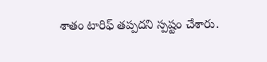శాతం టారిఫ్ తప్పదని స్పష్టం చేశారు.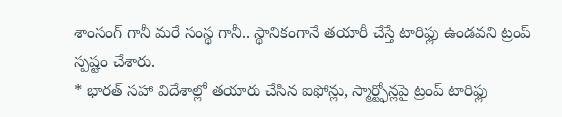శాంసంగ్ గానీ మరే సంస్థ గానీ.. స్థానికంగానే తయారీ చేస్తే టారిఫ్లు ఉండవని ట్రంప్ స్పష్టం చేశారు.
* భారత్ సహా విదేశాల్లో తయారు చేసిన ఐఫోన్లు, స్మార్ట్ఫోన్లపై ట్రంప్ టారిఫ్లు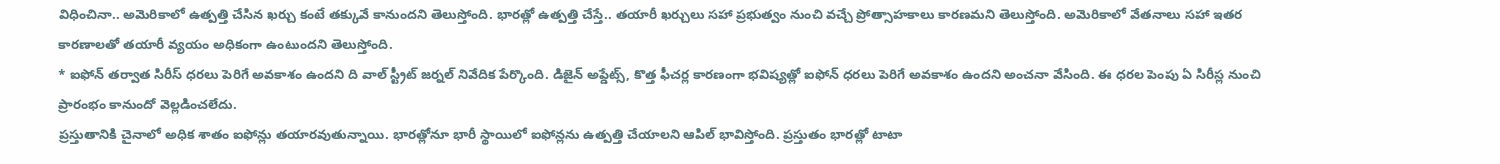విధించినా.. అమెరికాలో ఉత్పత్తి చేసిన ఖర్చు కంటే తక్కువే కానుందని తెలుస్తోంది. భారత్లో ఉత్పత్తి చేస్తే.. తయారీ ఖర్చులు సహా ప్రభుత్వం నుంచి వచ్చే ప్రోత్సాహకాలు కారణమని తెలుస్తోంది. అమెరికాలో వేతనాలు సహా ఇతర కారణాలతో తయారీ వ్యయం అధికంగా ఉంటుందని తెలుస్తోంది.
* ఐఫోన్ తర్వాత సిరీస్ ధరలు పెరిగే అవకాశం ఉందని ది వాల్ స్ట్రీట్ జర్నల్ నివేదిక పేర్కొంది. డిజైన్ అప్డేట్స్, కొత్త ఫీచర్ల కారణంగా భవిష్యత్లో ఐఫోన్ ధరలు పెరిగే అవకాశం ఉందని అంచనా వేసింది. ఈ ధరల పెంపు ఏ సిరీస్ల నుంచి ప్రారంభం కానుందో వెల్లడించలేదు.
ప్రస్తుతానికి చైనాలో అధిక శాతం ఐఫోన్లు తయారవుతున్నాయి. భారత్లోనూ భారీ స్థాయిలో ఐఫోన్లను ఉత్పత్తి చేయాలని ఆపిల్ భావిస్తోంది. ప్రస్తుతం భారత్లో టాటా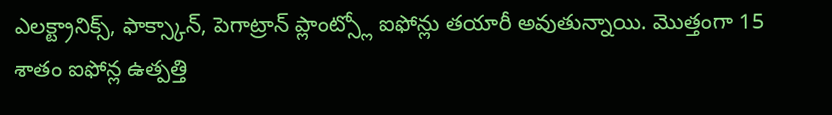ఎలక్ట్రానిక్స్, ఫాక్స్కాన్, పెగాట్రాన్ ప్లాంట్స్లో ఐఫోన్లు తయారీ అవుతున్నాయి. మొత్తంగా 15 శాతం ఐఫోన్ల ఉత్పత్తి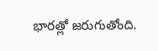భారత్లో జరుగుతోంది.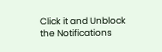Click it and Unblock the Notifications